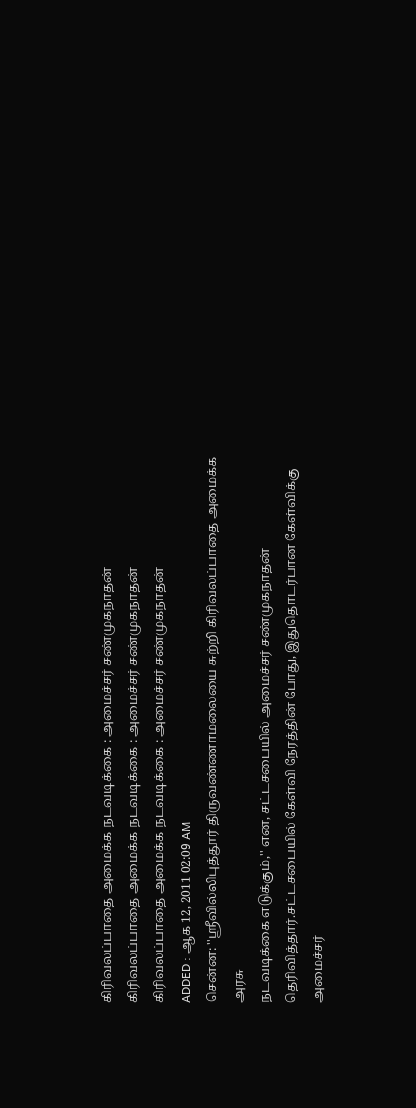கிரிவலப்பாதை அமைக்க நடவடிக்கை : அமைச்சர் சண்முகநாதன்
கிரிவலப்பாதை அமைக்க நடவடிக்கை : அமைச்சர் சண்முகநாதன்
கிரிவலப்பாதை அமைக்க நடவடிக்கை : அமைச்சர் சண்முகநாதன்
ADDED : ஆக 12, 2011 02:09 AM
சென்ன: ''ஸ்ரீவில்லிபுத்தூர் திருவண்ணாமலையை சுற்றி கிரிவலப்பாதை அமைக்க அரசு
நடவடிக்கை எடுக்கும்,'' என, சட்டசபையில் அமைச்சர் சண்முகநாதன்
தெரிவித்தார்.சட்டசபையில் கேள்வி நேரத்தின் போது, இதுதொடர்பான கேள்விக்கு
அமைச்சர்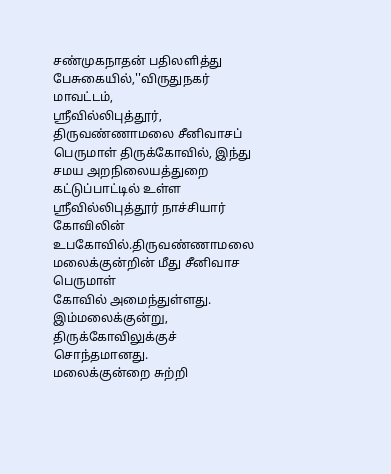சண்முகநாதன் பதிலளித்து பேசுகையில்,''விருதுநகர் மாவட்டம்,
ஸ்ரீவில்லிபுத்தூர், திருவண்ணாமலை சீனிவாசப் பெருமாள் திருக்கோவில், இந்து
சமய அறநிலையத்துறை கட்டுப்பாட்டில் உள்ள ஸ்ரீவில்லிபுத்தூர் நாச்சியார்
கோவிலின் உபகோவில்.திருவண்ணாமலை மலைக்குன்றின் மீது சீனிவாச பெருமாள்
கோவில் அமைந்துள்ளது.
இம்மலைக்குன்று, திருக்கோவிலுக்குச் சொந்தமானது.
மலைக்குன்றை சுற்றி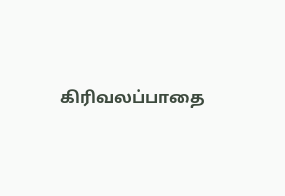கிரிவலப்பாதை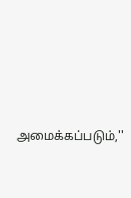அமைக்கப்படும்,''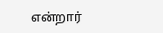என்றார்